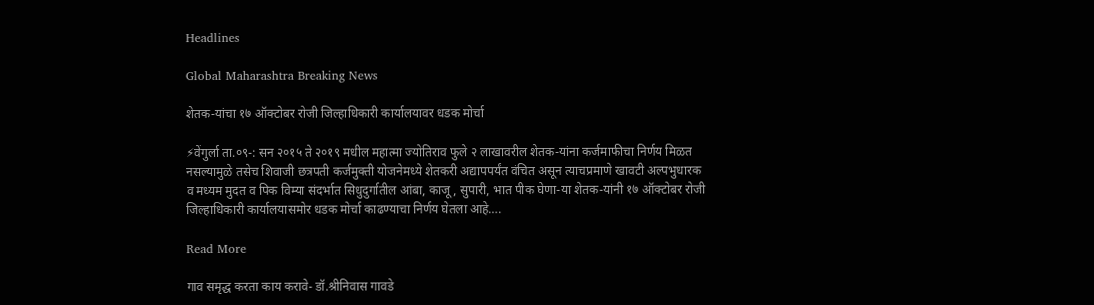Headlines

Global Maharashtra Breaking News

शेतक-यांचा १७ ऑक्टोबर रोजी जिल्हाधिकारी कार्यालयावर धडक मोर्चा

⚡वेंगुर्ला ता.०९-: सन २०१५ ते २०१९ मधील महात्मा ज्योतिराव फुले २ लाखावरील शेतक-यांना कर्जमाफीचा निर्णय मिळत नसल्यामुळे तसेच शिवाजी छत्रपती कर्जमुक्ती योजनेमध्ये शेतकरी अद्यापपर्यंत वंचित असून त्याचप्रमाणे खावटी अल्पभुधारक व मध्यम मुदत व पिक विम्या संदर्भात सिधुदुर्गातील आंबा, काजू, सुपारी, भात पीक घेणा-या शेतक-यांनी १७ ऑक्टोबर रोजी जिल्हाधिकारी कार्यालयासमोर धडक मोर्चा काढण्याचा निर्णय घेतला आहे….

Read More

गाव समृद्ध करता काय करावे- डॉ.श्रीनिवास गावडे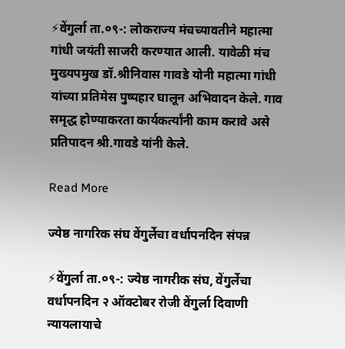⚡वेंगुर्ला ता.०९-: लोकराज्य मंचच्यावतीने महात्मा गांधी जयंती साजरी करण्यात आली. यावेळी मंच मुख्यपमुख डॉ.श्रीनिवास गावडे योनी महात्मा गांधी यांच्या प्रतिमेस पुष्पहार घालून अभिवादन केले. गाव समृद्ध होण्याकरता कार्यकर्त्यांनी काम करावे असे प्रतिपादन श्री.गावडे यांनी केले.

Read More

ज्येष्ठ नागरिक संघ वेंगुर्लेचा वर्धापनदिन संपन्न

⚡वेंगुर्ला ता.०९-: ज्येष्ठ नागरीक संघ, वेंगुर्लेचा वर्धापनदिन २ ऑक्टोबर रोजी वेंगुर्ला दिवाणी न्यायलायाचे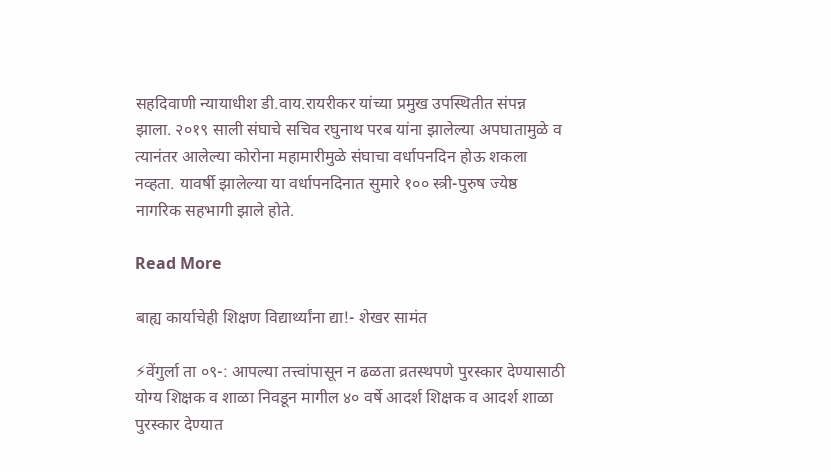सहदिवाणी न्यायाधीश डी.वाय.रायरीकर यांच्या प्रमुख उपस्थितीत संपन्न झाला. २०१९ साली संघाचे सचिव रघुनाथ परब यांना झालेल्या अपघातामुळे व त्यानंतर आलेल्या कोरोना महामारीमुळे संघाचा वर्धापनदिन होऊ शकला नव्हता. यावर्षी झालेल्या या वर्धापनदिनात सुमारे १०० स्त्री-पुरुष ज्येष्ठ नागरिक सहभागी झाले होते.

Read More

बाह्य कार्याचेही शिक्षण विद्यार्थ्यांना द्या!- शेखर सामंत

⚡वेंगुर्ला ता ०९-: आपल्या तत्त्वांपासून न ढळता व्रतस्थपणे पुरस्कार देण्यासाठी योग्य शिक्षक व शाळा निवडून मागील ४० वर्षे आदर्श शिक्षक व आदर्श शाळा पुरस्कार देण्यात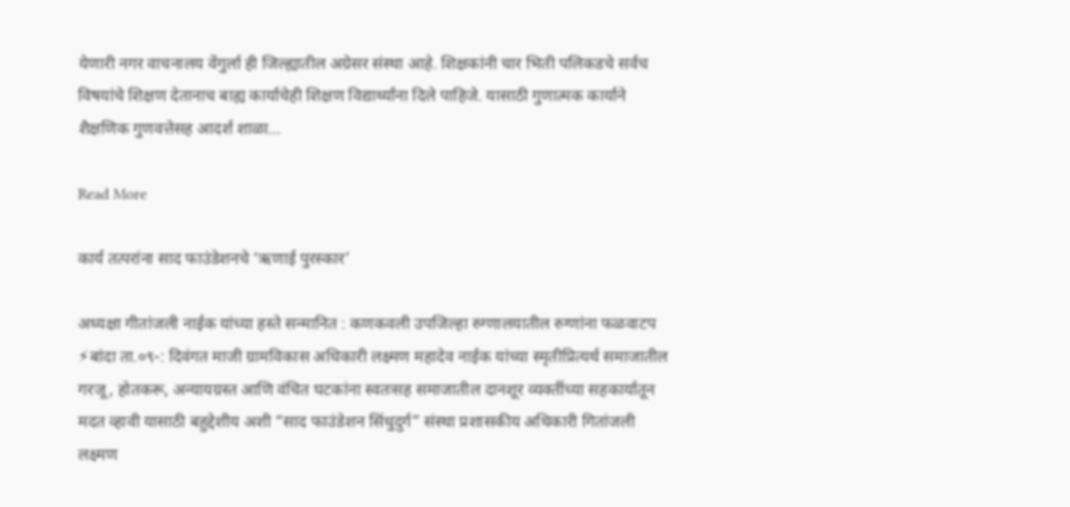येणारी नगर वाचनालय वेंगुर्ला ही जिल्ह्यातील अग्रेसर संस्था आहे. शिक्षकांनी चार भिती पलिकडचे सर्वच विषयांचे शिक्षण देतानाच बाह्य कार्याचेही शिक्षण विद्यार्थ्यांना दिले पाहिजे. यासाठी गुणात्मक कार्याने शैक्षणिक गुणवत्तेसह आदर्श शाळा…

Read More

कार्य तत्परांना साद फाउंडेशनचे ‘ऋणाई पुरस्कार’

अध्यक्षा गीतांजली नाईक यांच्या हस्ते सन्मानित : कणकवली उपजिल्हा रुग्णालयातील रुग्णांना फळवाटप ⚡बांदा ता.०९-: दिवंगत माजी ग्रामविकास अधिकारी लक्ष्मण महादेव नाईक यांच्या स्मृतीप्रित्यर्थ समाजातील गरजू, होतकरू, अन्यायग्रस्त आणि वंचित घटकांना स्वतःसह समाजातील दानशूर व्यक्तींच्या सहकार्यातून मदत व्हावी यासाठी बहुद्देशीय अशी “साद फाउंडेशन सिंधुदुर्ग” संस्था प्रशासकीय अधिकारी गितांजली लक्ष्मण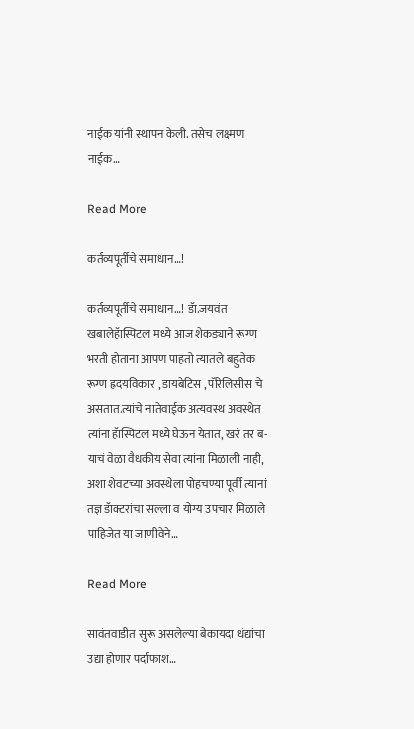नाईक यांनी स्थापन केली. तसेच लक्ष्मण नाईक…

Read More

कर्तव्यपूर्तीचे समाधान…!

कर्तव्यपूर्तीचे समाधान…! डॅा.जयवंत खबालेहॅास्पिटल मध्ये आज शेकड्याने रूग्ण भरती होताना आपण पाहतो त्यातले बहुतेक रूग्ण ह्रदयविकार , डायबेटिस , पॅरिलिसीस चे असतात.त्यांचे नातेवाईक अत्यवस्थ अवस्थेत त्यांना हॅास्पिटल मध्ये घेऊन येतात, खरं तर ब-याचं वेळा वैधकीय सेवा त्यांना मिळाली नाही, अशा शेवटच्या अवस्थेला पोहचण्या पूर्वी त्यानां तज्ञ डॅाक्टरांचा सल्ला व योग्य उपचार मिळाले पाहिजेत या जाणीवेने…

Read More

सावंतवाडीत सुरू असलेल्या बेकायदा धंद्यांचा उद्या होणार पर्दाफाश…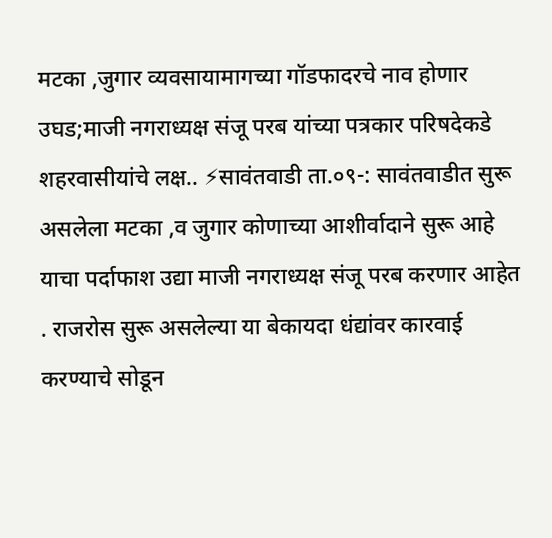मटका ,जुगार व्यवसायामागच्या गॉडफादरचे नाव होणार उघड;माजी नगराध्यक्ष संजू परब यांच्या पत्रकार परिषदेकडे शहरवासीयांचे लक्ष.. ⚡सावंतवाडी ता.०९-: सावंतवाडीत सुरू असलेला मटका ,व जुगार कोणाच्या आशीर्वादाने सुरू आहे याचा पर्दाफाश उद्या माजी नगराध्यक्ष संजू परब करणार आहेत . राजरोस सुरू असलेल्या या बेकायदा धंद्यांवर कारवाई करण्याचे सोडून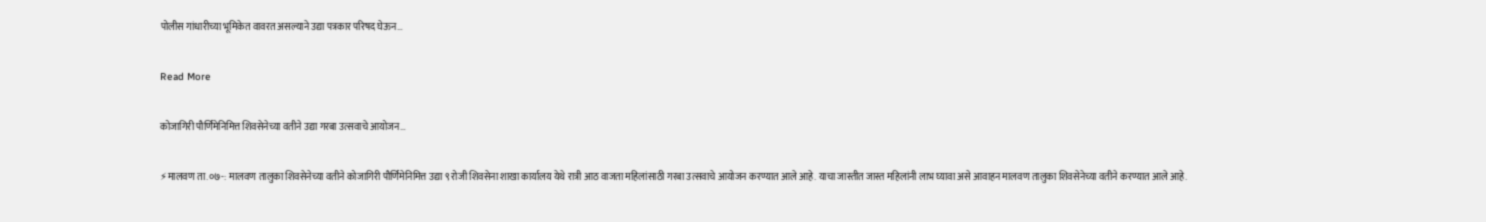पोलीस गांधारीच्या भूमिकेत वावरत असल्याने उद्या पत्रकार परिषद घेऊन…

Read More

कोजागिरी पौर्णिमेनिमित्त शिवसेनेच्या वतीने उद्या गरबा उत्सवाचे आयोजन…

⚡मालवण ता.०७-: मालवण तालुका शिवसेनेच्या वतीने कोजागिरी पौर्णिमेनिमित्त उद्या ९ रोजी शिवसेना शाखा कार्यालय येथे रात्री आठ वाजता महिलांसाठी गरबा उत्सवाचे आयोजन करण्यात आले आहे. याचा जास्तीत जास्त महिलांनी लाभ घ्यावा असे आवाहन मालवण तालुका शिवसेनेच्या वतीने करण्यात आले आहे.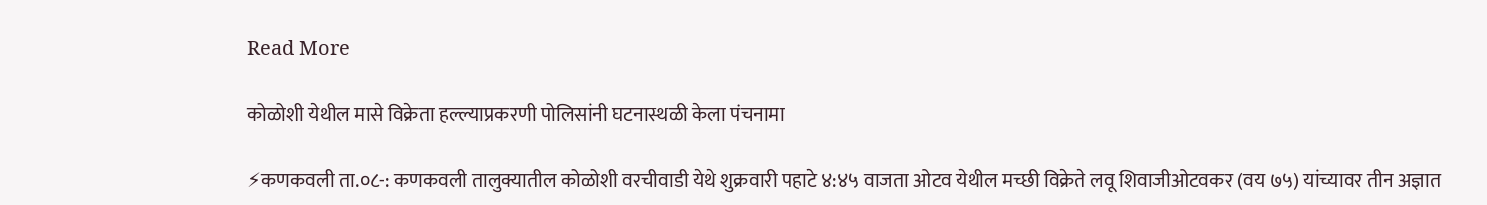Read More

कोळोशी येथील मासे विक्रेता हल्ल्याप्रकरणी पोलिसांनी घटनास्थळी केला पंचनामा

⚡कणकवली ता.०८-: कणकवली तालुक्यातील कोळोशी वरचीवाडी येथे शुक्रवारी पहाटे ४:४५ वाजता ओटव येथील मच्छी विक्रेते लवू शिवाजीओटवकर (वय ७५) यांच्यावर तीन अज्ञात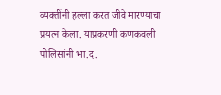व्यक्तींनी हल्ला करत जीवे मारण्याचा प्रयत्न केला. याप्रकरणी कणकवली पोलिसांनी भा.द.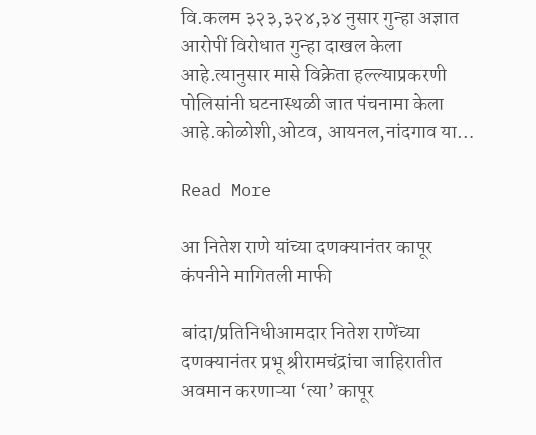वि.कलम ३२३,३२४,३४ नुसार गुन्हा अज्ञात आरोपीं विरोधात गुन्हा दाखल केला आहे.त्यानुसार मासे विक्रेता हल्ल्याप्रकरणी पोलिसांनी घटनास्थळी जात पंचनामा केला आहे.कोळोशी,ओटव, आयनल,नांदगाव या…

Read More

आ नितेश राणे यांच्या दणक्यानंतर कापूर कंपनीने मागितली माफी

बांदा/प्रतिनिधीआमदार नितेश राणेंच्या दणक्यानंतर प्रभू श्रीरामचंद्रांचा जाहिरातीत अवमान करणाऱ्या ‘त्या’ कापूर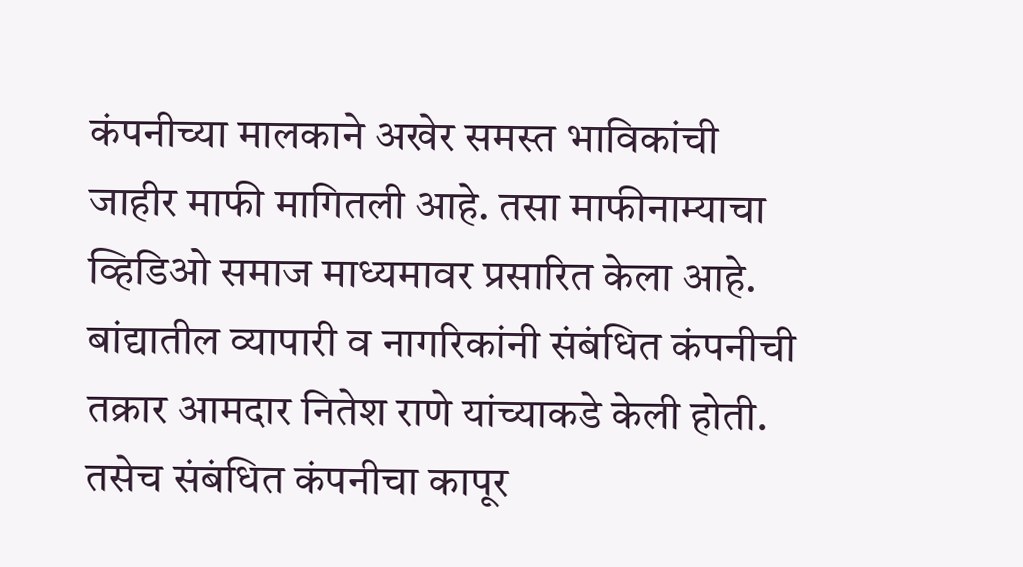कंपनीच्या मालकाने अखेर समस्त भाविकांची जाहीर माफी मागितली आहे. तसा माफीनाम्याचा व्हिडिओ समाज माध्यमावर प्रसारित केला आहे. बांद्यातील व्यापारी व नागरिकांनी संबंधित कंपनीची तक्रार आमदार नितेश राणे यांच्याकडे केली होती. तसेच संबंधित कंपनीचा कापूर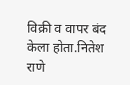विक्री व वापर बंद केला होता.नितेश राणे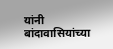यांनी बांदावासियांच्या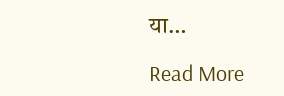या…

Read More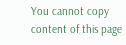You cannot copy content of this page